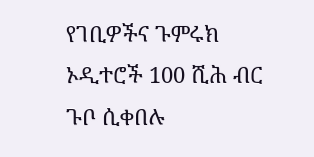የገቢዎችና ጉምሩክ ኦዲተሮች 100 ሺሕ ብር ጉቦ ሲቀበሉ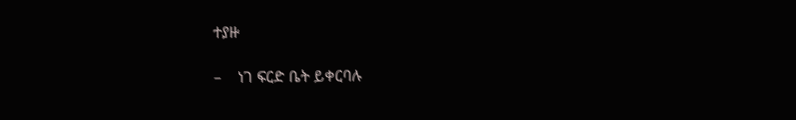ተያዙ

–    ነገ ፍርድ ቤት ይቀርባሉ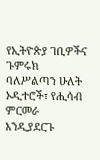የኢትዮጵያ ገቢዎችና ጉምሩክ ባለሥልጣን ሁለት ኦዲተሮች፣ የሒሳብ ምርመራ እንዲያደርጉ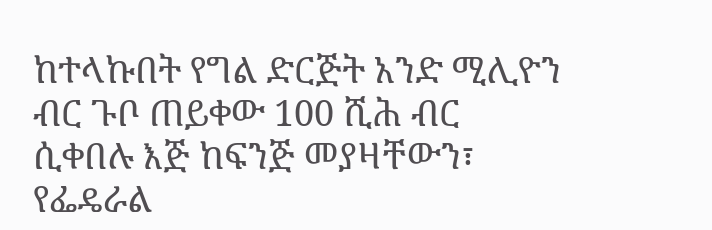ከተላኩበት የግል ድርጅት አንድ ሚሊዮን ብር ጉቦ ጠይቀው 100 ሺሕ ብር ሲቀበሉ እጅ ከፍንጅ መያዛቸውን፣ የፌዴራል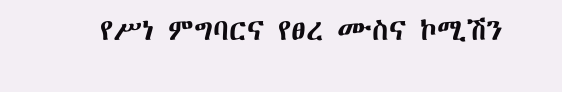የሥነ ምግባርና የፀረ ሙስና ኮሚሽን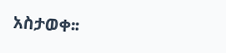አስታወቀ፡፡